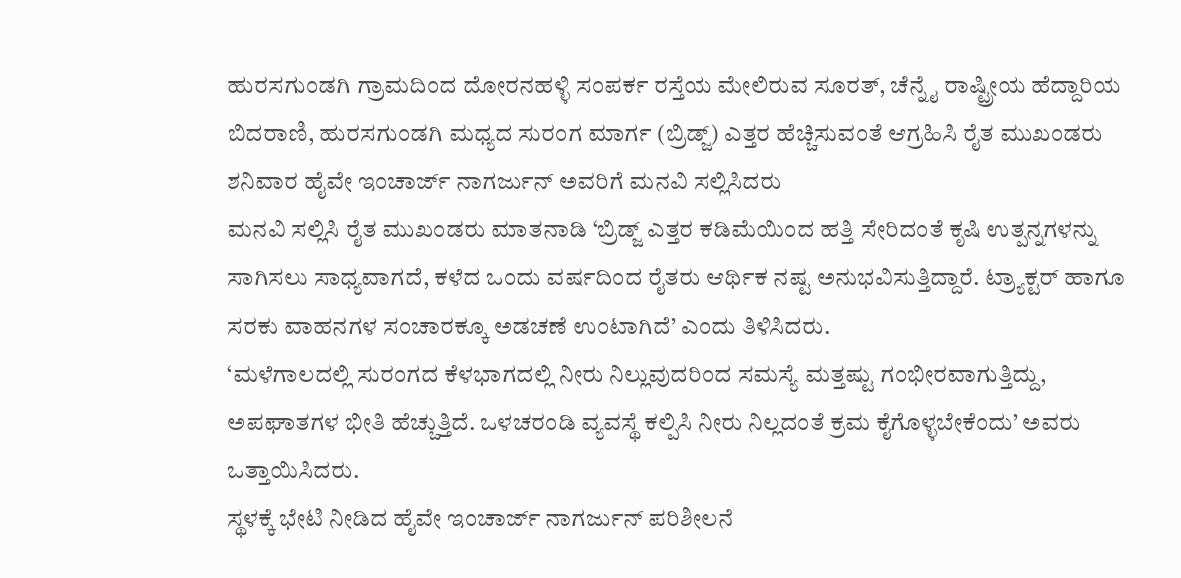ಹುರಸಗುಂಡಗಿ ಗ್ರಾಮದಿಂದ ದೋರನಹಳ್ಳಿ ಸಂಪರ್ಕ ರಸ್ತೆಯ ಮೇಲಿರುವ ಸೂರತ್, ಚೆನ್ನೈ ರಾಷ್ಟ್ರೀಯ ಹೆದ್ದಾರಿಯ ಬಿದರಾಣಿ, ಹುರಸಗುಂಡಗಿ ಮಧ್ಯದ ಸುರಂಗ ಮಾರ್ಗ (ಬ್ರಿಡ್ಜ್) ಎತ್ತರ ಹೆಚ್ಚಿಸುವಂತೆ ಆಗ್ರಹಿಸಿ ರೈತ ಮುಖಂಡರು ಶನಿವಾರ ಹೈವೇ ಇಂಚಾರ್ಜ್ ನಾಗರ್ಜುನ್ ಅವರಿಗೆ ಮನವಿ ಸಲ್ಲಿಸಿದರು
ಮನವಿ ಸಲ್ಲಿಸಿ ರೈತ ಮುಖಂಡರು ಮಾತನಾಡಿ ‘ಬ್ರಿಡ್ಜ್ ಎತ್ತರ ಕಡಿಮೆಯಿಂದ ಹತ್ತಿ ಸೇರಿದಂತೆ ಕೃಷಿ ಉತ್ಪನ್ನಗಳನ್ನು ಸಾಗಿಸಲು ಸಾಧ್ಯವಾಗದೆ, ಕಳೆದ ಒಂದು ವರ್ಷದಿಂದ ರೈತರು ಆರ್ಥಿಕ ನಷ್ಟ ಅನುಭವಿಸುತ್ತಿದ್ದಾರೆ. ಟ್ರ್ಯಾಕ್ಟರ್ ಹಾಗೂ ಸರಕು ವಾಹನಗಳ ಸಂಚಾರಕ್ಕೂ ಅಡಚಣೆ ಉಂಟಾಗಿದೆ’ ಎಂದು ತಿಳಿಸಿದರು.
‘ಮಳೆಗಾಲದಲ್ಲಿ ಸುರಂಗದ ಕೆಳಭಾಗದಲ್ಲಿ ನೀರು ನಿಲ್ಲುವುದರಿಂದ ಸಮಸ್ಯೆ ಮತ್ತಷ್ಟು ಗಂಭೀರವಾಗುತ್ತಿದ್ದು, ಅಪಘಾತಗಳ ಭೀತಿ ಹೆಚ್ಚುತ್ತಿದೆ. ಒಳಚರಂಡಿ ವ್ಯವಸ್ಥೆ ಕಲ್ಪಿಸಿ ನೀರು ನಿಲ್ಲದಂತೆ ಕ್ರಮ ಕೈಗೊಳ್ಳಬೇಕೆಂದು’ ಅವರು ಒತ್ತಾಯಿಸಿದರು.
ಸ್ಥಳಕ್ಕೆ ಭೇಟಿ ನೀಡಿದ ಹೈವೇ ಇಂಚಾರ್ಜ್ ನಾಗರ್ಜುನ್ ಪರಿಶೀಲನೆ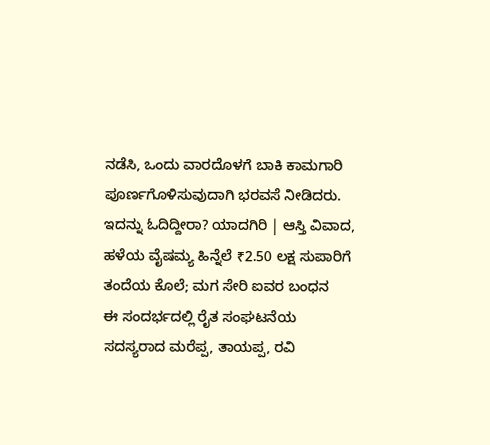ನಡೆಸಿ, ಒಂದು ವಾರದೊಳಗೆ ಬಾಕಿ ಕಾಮಗಾರಿ ಪೂರ್ಣಗೊಳಿಸುವುದಾಗಿ ಭರವಸೆ ನೀಡಿದರು.
ಇದನ್ನು ಓದಿದ್ದೀರಾ? ಯಾದಗಿರಿ | ಆಸ್ತಿ ವಿವಾದ, ಹಳೆಯ ವೈಷಮ್ಯ ಹಿನ್ನೆಲೆ ₹2.50 ಲಕ್ಷ ಸುಪಾರಿಗೆ ತಂದೆಯ ಕೊಲೆ; ಮಗ ಸೇರಿ ಐವರ ಬಂಧನ
ಈ ಸಂದರ್ಭದಲ್ಲಿ ರೈತ ಸಂಘಟನೆಯ ಸದಸ್ಯರಾದ ಮರೆಪ್ಪ, ತಾಯಪ್ಪ, ರವಿ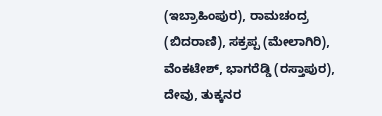(ಇಬ್ರಾಹಿಂಪುರ), ರಾಮಚಂದ್ರ (ಬಿದರಾಣಿ), ಸಕ್ರಪ್ಪ (ಮೇಲಾಗಿರಿ), ವೆಂಕಟೇಶ್, ಭಾಗರೆಡ್ಡಿ (ರಸ್ತಾಪುರ), ದೇವು, ತುಕ್ಕನರ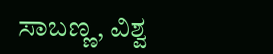ಸಾಬಣ್ಣ, ವಿಶ್ವ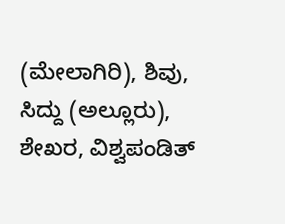(ಮೇಲಾಗಿರಿ), ಶಿವು, ಸಿದ್ದು (ಅಲ್ಲೂರು), ಶೇಖರ, ವಿಶ್ವಪಂಡಿತ್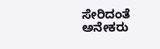ಸೇರಿದಂತೆ ಅನೇಕರು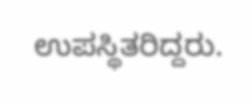ಉಪಸ್ಥಿತರಿದ್ದರು.